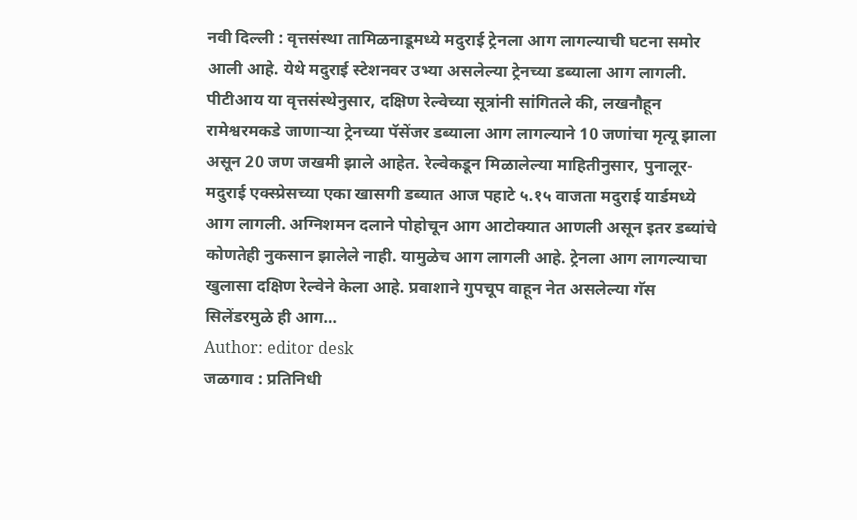नवी दिल्ली : वृत्तसंस्था तामिळनाडूमध्ये मदुराई ट्रेनला आग लागल्याची घटना समोर आली आहे. येथे मदुराई स्टेशनवर उभ्या असलेल्या ट्रेनच्या डब्याला आग लागली. पीटीआय या वृत्तसंस्थेनुसार, दक्षिण रेल्वेच्या सूत्रांनी सांगितले की, लखनौहून रामेश्वरमकडे जाणाऱ्या ट्रेनच्या पॅसेंजर डब्याला आग लागल्याने 10 जणांचा मृत्यू झाला असून 20 जण जखमी झाले आहेत. रेल्वेकडून मिळालेल्या माहितीनुसार, पुनालूर-मदुराई एक्स्प्रेसच्या एका खासगी डब्यात आज पहाटे ५.१५ वाजता मदुराई यार्डमध्ये आग लागली. अग्निशमन दलाने पोहोचून आग आटोक्यात आणली असून इतर डब्यांचे कोणतेही नुकसान झालेले नाही. यामुळेच आग लागली आहे. ट्रेनला आग लागल्याचा खुलासा दक्षिण रेल्वेने केला आहे. प्रवाशाने गुपचूप वाहून नेत असलेल्या गॅस सिलेंडरमुळे ही आग…
Author: editor desk
जळगाव : प्रतिनिधी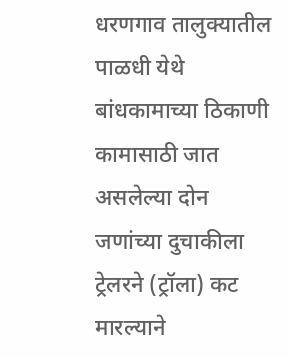धरणगाव तालुक्यातील पाळधी येथे बांधकामाच्या ठिकाणी कामासाठी जात असलेल्या दोन जणांच्या दुचाकीला ट्रेलरने (ट्रॉला) कट मारल्याने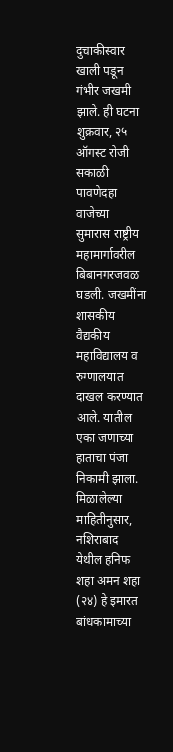दुचाकीस्वार खाली पडून गंभीर जखमी झाले. ही घटना शुक्रवार, २५ ऑगस्ट रोजी सकाळी पावणेदहा वाजेच्या सुमारास राष्ट्रीय महामार्गावरील बिबानगरजवळ घडली. जखमींना शासकीय वैद्यकीय महाविद्यालय व रुग्णालयात दाखल करण्यात आले. यातील एका जणाच्या हाताचा पंजा निकामी झाला. मिळालेल्या माहितीनुसार, नशिराबाद येथील हनिफ शहा अमन शहा (२४) हे इमारत बांधकामाच्या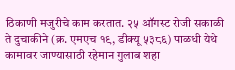ठिकाणी मजुरीचे काम करतात. २५ ऑगस्ट रोजी सकाळी ते दुचाकीने (क्र. एमएच १९, डीक्यू ५३८६) पाळधी येथे कामावर जाण्यासाठी रहेमान गुलाब शहा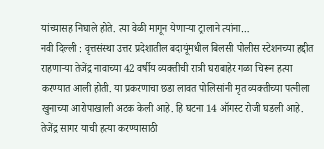यांच्यासह निघाले होते. त्या वेळी मागून येणाऱ्या ट्रालाने त्यांना…
नवी दिल्ली : वृत्तसंस्था उत्तर प्रदेशातील बदायूंमधील बिलसी पोलीस स्टेशनच्या हद्दीत राहणाऱ्या तेजेंद्र नावाच्या 42 वर्षीय व्यक्तीची रात्री घराबाहेर गळा चिरून हत्या करण्यात आली होती. या प्रकरणाचा छडा लावत पोलिसांनी मृत व्यक्तीच्या पत्नीला खुनाच्या आरोपाखाली अटक केली आहे. हि घटना 14 ऑगस्ट रोजी घडली आहे. तेजेंद्र सागर याची हत्या करण्यासाठी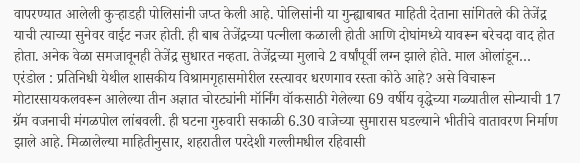वापरण्यात आलेली कुऱ्हाडही पोलिसांनी जप्त केली आहे. पोलिसांनी या गुन्ह्याबाबत माहिती देताना सांगितले की तेजेंद्र याची त्याच्या सुनेवर वाईट नजर होती. ही बाब तेजेंद्रच्या पत्नीला कळाली होती आणि दोघांमध्ये यावरून बरेचदा वाद होत होता. अनेक वेळा समजावूनही तेजेंद्र सुधारत नव्हता. तेजेंद्रच्या मुलाचे 2 वर्षांपूर्वी लग्न झाले होते. माल ओलांडून…
एरंडोल : प्रतिनिधी येथील शासकीय विश्रामगृहासमोरील रस्त्यावर धरणगाव रस्ता कोठे आहे? असे विचारून मोटारसायकलवरून आलेल्या तीन अज्ञात चोरट्यांनी मॉर्निंग वॉकसाठी गेलेल्या 69 वर्षीय वृद्धेच्या गळ्यातील सोन्याची 17 ग्रॅम वजनाची मंगळपोल लांबवली. ही घटना गुरुवारी सकाळी 6.30 वाजेच्या सुमारास घडल्याने भीतीचे वातावरण निर्माण झाले आहे. मिळालेल्या माहितीनुसार, शहरातील परदेशी गल्लीमधील रहिवासी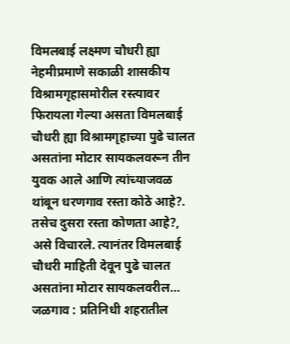विमलबाई लक्ष्मण चौधरी ह्या नेहमीप्रमाणे सकाळी शासकीय विश्रामगृहासमोरील रस्त्यावर फिरायला गेल्या असता विमलबाई चौधरी ह्या विश्रामगृहाच्या पुढे चालत असतांना मोटार सायकलवरून तीन युवक आले आणि त्यांच्याजवळ थांबून धरणगाव रस्ता कोठे आहे?. तसेच दुसरा रस्ता कोणता आहे?, असे विचारले. त्यानंतर विमलबाई चौधरी माहिती देवून पुढे चालत असतांना मोटार सायकलवरील…
जळगाव : प्रतिनिधी शहरातील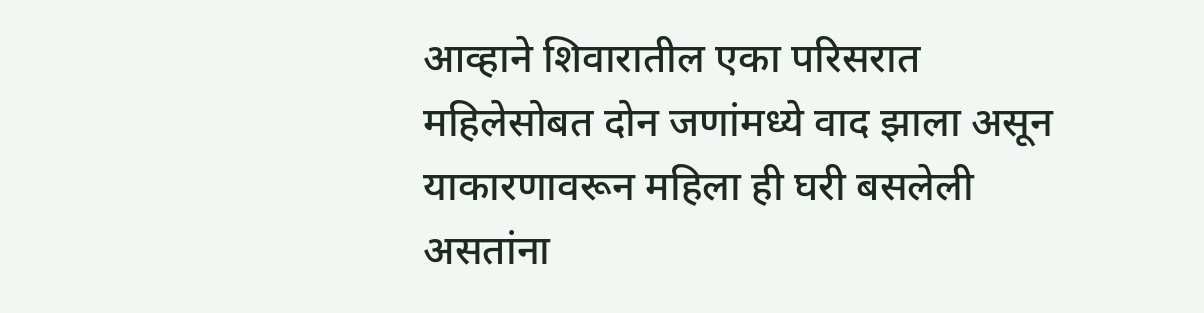आव्हाने शिवारातील एका परिसरात महिलेसोबत दोन जणांमध्ये वाद झाला असून याकारणावरून महिला ही घरी बसलेली असतांना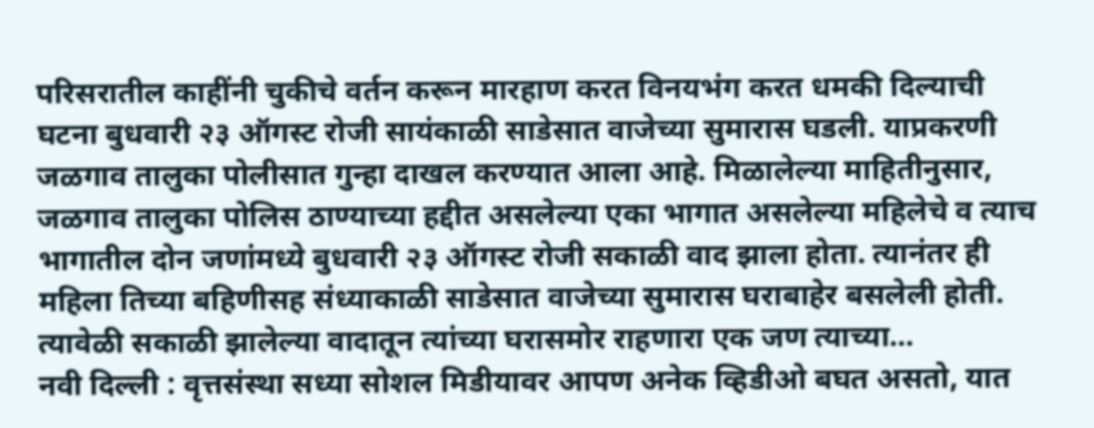परिसरातील काहींनी चुकीचे वर्तन करून मारहाण करत विनयभंग करत धमकी दिल्याची घटना बुधवारी २३ ऑगस्ट रोजी सायंकाळी साडेसात वाजेच्या सुमारास घडली. याप्रकरणी जळगाव तालुका पोलीसात गुन्हा दाखल करण्यात आला आहे. मिळालेल्या माहितीनुसार, जळगाव तालुका पोलिस ठाण्याच्या हद्दीत असलेल्या एका भागात असलेल्या महिलेचे व त्याच भागातील दोन जणांमध्ये बुधवारी २३ ऑगस्ट रोजी सकाळी वाद झाला होता. त्यानंतर ही महिला तिच्या बहिणीसह संध्याकाळी साडेसात वाजेच्या सुमारास घराबाहेर बसलेली होती. त्यावेळी सकाळी झालेल्या वादातून त्यांच्या घरासमोर राहणारा एक जण त्याच्या…
नवी दिल्ली : वृत्तसंस्था सध्या सोशल मिडीयावर आपण अनेक व्हिडीओ बघत असतो, यात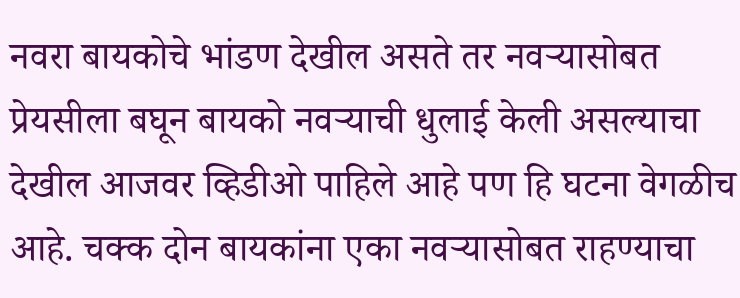नवरा बायकोचे भांडण देखील असते तर नवऱ्यासोबत प्रेयसीला बघून बायको नवऱ्याची धुलाई केली असल्याचा देखील आजवर व्हिडीओ पाहिले आहे पण हि घटना वेगळीच आहे. चक्क दोन बायकांना एका नवऱ्यासोबत राहण्याचा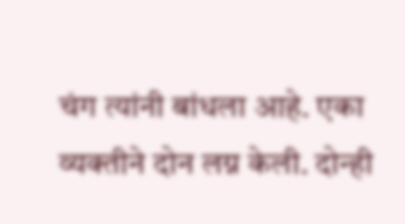चंग त्यांनी बांधला आहे. एका व्यक्तीने दोन लग्न केली. दोन्ही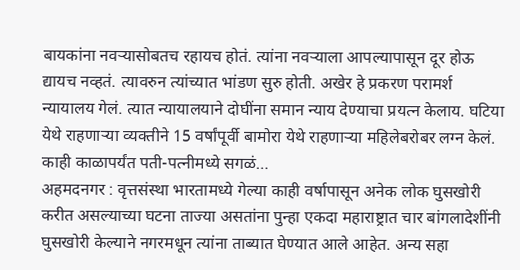बायकांना नवऱ्यासोबतच रहायच होतं. त्यांना नवऱ्याला आपल्यापासून दूर होऊ द्यायच नव्हतं. त्यावरुन त्यांच्यात भांडण सुरु होती. अखेर हे प्रकरण परामर्श न्यायालय गेलं. त्यात न्यायालयाने दोघींना समान न्याय देण्याचा प्रयत्न केलाय. घटिया येथे राहणाऱ्या व्यक्तीने 15 वर्षांपूर्वी बामोरा येथे राहणाऱ्या महिलेबरोबर लग्न केलं. काही काळापर्यंत पती-पत्नीमध्ये सगळं…
अहमदनगर : वृत्तसंस्था भारतामध्ये गेल्या काही वर्षापासून अनेक लोक घुसखोरी करीत असल्याच्या घटना ताज्या असतांना पुन्हा एकदा महाराष्ट्रात चार बांगलादेशींनी घुसखोरी केल्याने नगरमधून त्यांना ताब्यात घेण्यात आले आहेत. अन्य सहा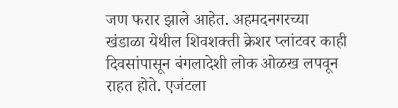जण फरार झाले आहेत. अहमदनगरच्या खंडाळा येथील शिवशक्ती क्रेशर प्लांटवर काही दिवसांपासून बंगलादेशी लोक ओळख लपवून राहत होते. एजंटला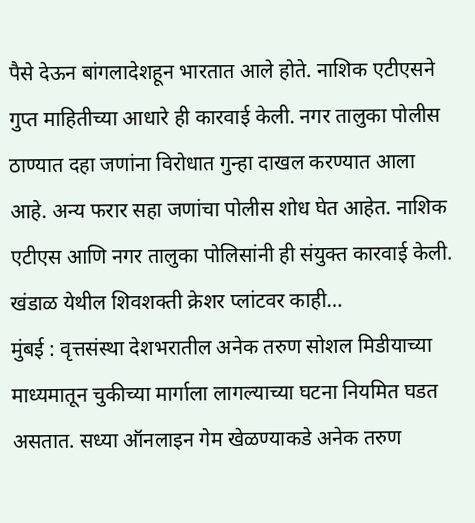पैसे देऊन बांगलादेशहून भारतात आले होते. नाशिक एटीएसने गुप्त माहितीच्या आधारे ही कारवाई केली. नगर तालुका पोलीस ठाण्यात दहा जणांना विरोधात गुन्हा दाखल करण्यात आला आहे. अन्य फरार सहा जणांचा पोलीस शोध घेत आहेत. नाशिक एटीएस आणि नगर तालुका पोलिसांनी ही संयुक्त कारवाई केली. खंडाळ येथील शिवशक्ती क्रेशर प्लांटवर काही…
मुंबई : वृत्तसंस्था देशभरातील अनेक तरुण सोशल मिडीयाच्या माध्यमातून चुकीच्या मार्गाला लागल्याच्या घटना नियमित घडत असतात. सध्या ऑनलाइन गेम खेळण्याकडे अनेक तरुण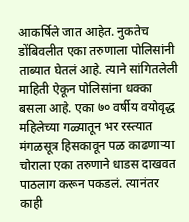आकर्षिले जात आहेत. नुकतेच डोंबिवलीत एका तरुणाला पोलिसांनी ताब्यात घेतलं आहे. त्याने सांगितलेली माहिती ऐकून पोलिसांना धक्का बसला आहे. एका ७० वर्षीय वयोवृद्ध महिलेच्या गळ्यातून भर रस्त्यात मंगळसूत्र हिसकावून पळ काढणाऱ्या चोराला एका तरुणाने धाडस दाखवत पाठलाग करून पकडलं. त्यानंतर काही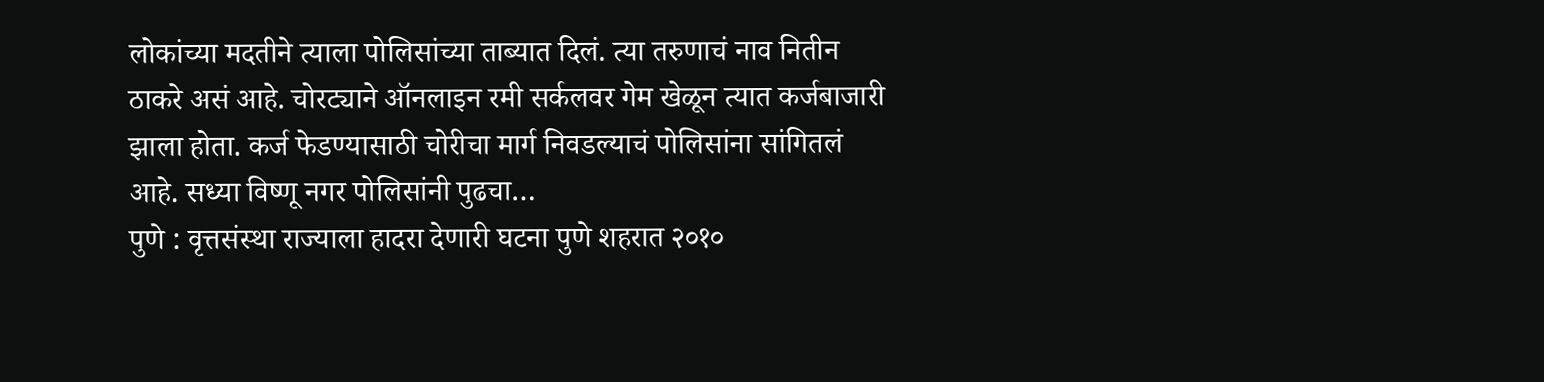लोकांच्या मदतीने त्याला पोलिसांच्या ताब्यात दिलं. त्या तरुणाचं नाव नितीन ठाकरे असं आहे. चोरट्याने ऑनलाइन रमी सर्कलवर गेम खेळून त्यात कर्जबाजारी झाला होता. कर्ज फेडण्यासाठी चोरीचा मार्ग निवडल्याचं पोलिसांना सांगितलं आहे. सध्या विष्णू नगर पोलिसांनी पुढचा…
पुणे : वृत्तसंस्था राज्याला हादरा देणारी घटना पुणे शहरात २०१०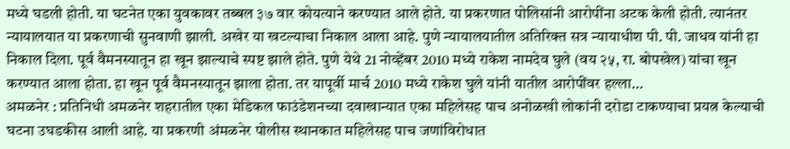मध्ये घडली होती. या घटनेत एका युवकावर तब्बल ३७ वार कोयत्याने करण्यात आले होते. या प्रकरणात पोलिसांनी आरोपींना अटक केली होती. त्यानंतर न्यायालयात या प्रकरणाची सुनवाणी झाली. अखेर या खटल्याचा निकाल आला आहे. पुणे न्यायालयातील अतिरिक्त सत्र न्यायाधीश पी. पी. जाधव यांनी हा निकाल दिला. पूर्व वैमनस्यातून हा खून झाल्याचे स्पष्ट झाले होते. पुणे येथे 21 नोव्हेंबर 2010 मध्ये राकेश नामदेव घुले (वय २५, रा. बोपखेल) यांचा खून करण्यात आला होता. हा खून पूर्व वैमनस्यातून झाला होता. तर यापूर्वी मार्च 2010 मध्ये राकेश घुले यांनी यातील आरोपींवर हल्ला…
अमळनेर : प्रतिनिधी अमळनेर शहरातील एका मेडिकल फाउंडेशनच्या दवाखान्यात एका महिलेसह पाच अनोळखी लोकांनी दरोडा टाकण्याचा प्रयत्न केल्याची घटना उघडकीस आली आहे. या प्रकरणी अंमळनेर पोलीस स्थानकात महिलेसह पाच जणांविरोधात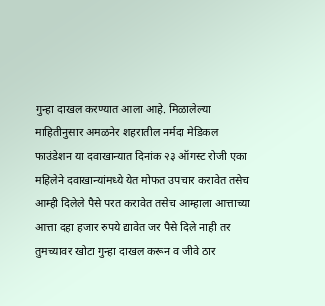गुन्हा दाखल करण्यात आला आहे. मिळालेल्या माहितीनुसार अमळनेर शहरातील नर्मदा मेडिकल फाउंडेशन या दवाखान्यात दिनांक २३ ऑगस्ट रोजी एका महिलेने दवाखान्यांमध्ये येत मोफत उपचार करावेत तसेच आम्ही दिलेले पैसे परत करावेत तसेच आम्हाला आत्ताच्या आत्ता दहा हजार रुपये द्यावेत जर पैसे दिले नाही तर तुमच्यावर खोटा गुन्हा दाखल करून व जीवे ठार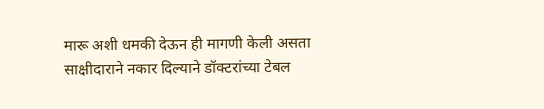मारू अशी धमकी देऊन ही मागणी केली असता साक्षीदाराने नकार दिल्याने डॉक्टरांच्या टेबल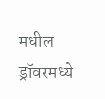मधील ड्रॉवरमध्ये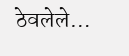ठेवलेले…